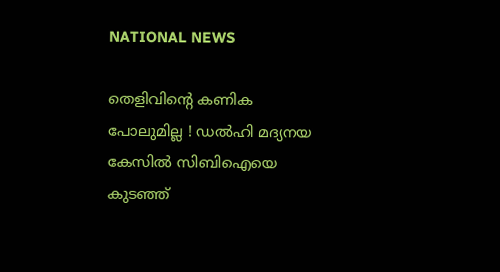NATIONAL NEWS

തെളിവിന്റെ കണിക പോലുമില്ല ! ഡല്‍ഹി മദ്യനയ കേസില്‍ സിബിഐയെ കുടഞ്ഞ്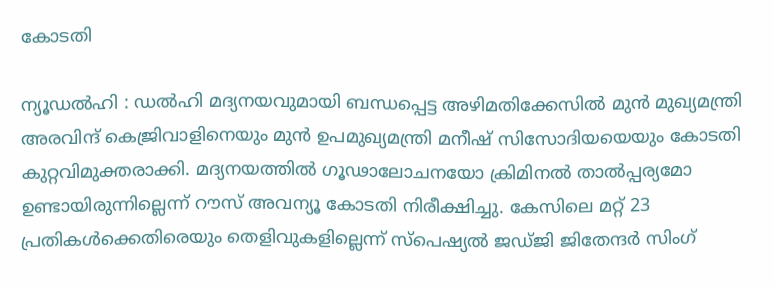കോടതി

ന്യൂഡല്‍ഹി : ഡല്‍ഹി മദ്യനയവുമായി ബന്ധപ്പെട്ട അഴിമതിക്കേസില്‍ മുന്‍ മുഖ്യമന്ത്രി അരവിന്ദ് കെജ്രിവാളിനെയും മുന്‍ ഉപമുഖ്യമന്ത്രി മനീഷ് സിസോദിയയെയും കോടതി കുറ്റവിമുക്തരാക്കി. മദ്യനയത്തില്‍ ഗൂഢാലോചനയോ ക്രിമിനല്‍ താല്‍പ്പര്യമോ ഉണ്ടായിരുന്നില്ലെന്ന് റൗസ് അവന്യൂ കോടതി നിരീക്ഷിച്ചു. കേസിലെ മറ്റ് 23 പ്രതികള്‍ക്കെതിരെയും തെളിവുകളില്ലെന്ന് സ്‌പെഷ്യല്‍ ജഡ്ജി ജിതേന്ദര്‍ സിംഗ്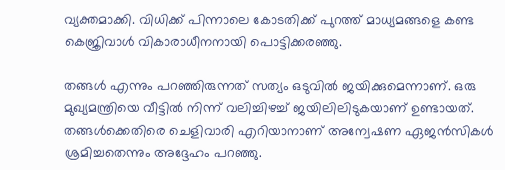വ്യക്തമാക്കി. വിധിക്ക് പിന്നാലെ കോടതിക്ക് പുറത്ത് മാധ്യമങ്ങളെ കണ്ട കെജ്രിവാള്‍ വികാരാധീനനായി പൊട്ടിക്കരഞ്ഞു.

തങ്ങള്‍ എന്നും പറഞ്ഞിരുന്നത് സത്യം ഒടുവില്‍ ജയിക്കുമെന്നാണ്. ഒരു മുഖ്യമന്ത്രിയെ വീട്ടില്‍ നിന്ന് വലിച്ചിഴച്ച് ജയിലിലിടുകയാണ് ഉണ്ടായത്. തങ്ങള്‍ക്കെതിരെ ചെളിവാരി എറിയാനാണ് അന്വേഷണ ഏജന്‍സികള്‍ ശ്രമിച്ചതെന്നും അദ്ദേഹം പറഞ്ഞു.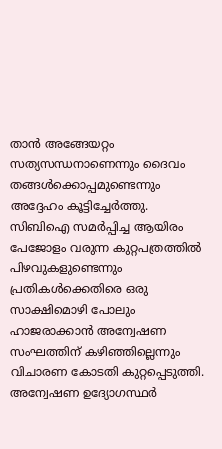താന്‍ അങ്ങേയറ്റം സത്യസന്ധനാണെന്നും ദൈവം തങ്ങള്‍ക്കൊപ്പമുണ്ടെന്നും അദ്ദേഹം കൂട്ടിച്ചേര്‍ത്തു. സിബിഐ സമര്‍പ്പിച്ച ആയിരം പേജോളം വരുന്ന കുറ്റപത്രത്തില്‍ പിഴവുകളുണ്ടെന്നും പ്രതികള്‍ക്കെതിരെ ഒരു സാക്ഷിമൊഴി പോലും ഹാജരാക്കാന്‍ അന്വേഷണ സംഘത്തിന് കഴിഞ്ഞില്ലെന്നും വിചാരണ കോടതി കുറ്റപ്പെടുത്തി. അന്വേഷണ ഉദ്യോഗസ്ഥര്‍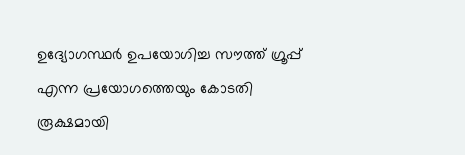ഉദ്യോഗസ്ഥര്‍ ഉപയോഗിച്ച സൗത്ത് ഗ്രൂപ്പ് എന്ന പ്രയോഗത്തെയും കോടതി രൂക്ഷമായി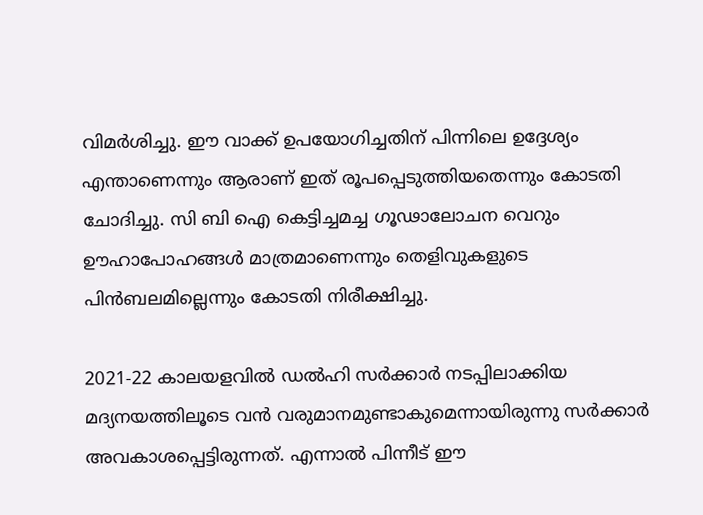വിമര്‍ശിച്ചു. ഈ വാക്ക് ഉപയോഗിച്ചതിന് പിന്നിലെ ഉദ്ദേശ്യം എന്താണെന്നും ആരാണ് ഇത് രൂപപ്പെടുത്തിയതെന്നും കോടതി ചോദിച്ചു. സി ബി ഐ കെട്ടിച്ചമച്ച ഗൂഢാലോചന വെറും ഊഹാപോഹങ്ങള്‍ മാത്രമാണെന്നും തെളിവുകളുടെ പിന്‍ബലമില്ലെന്നും കോടതി നിരീക്ഷിച്ചു.

2021-22 കാലയളവില്‍ ഡല്‍ഹി സര്‍ക്കാര്‍ നടപ്പിലാക്കിയ മദ്യനയത്തിലൂടെ വന്‍ വരുമാനമുണ്ടാകുമെന്നായിരുന്നു സര്‍ക്കാര്‍ അവകാശപ്പെട്ടിരുന്നത്. എന്നാല്‍ പിന്നീട് ഈ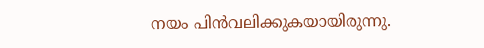നയം പിന്‍വലിക്കുകയായിരുന്നു.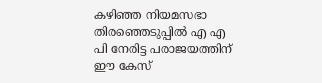കഴിഞ്ഞ നിയമസഭാ തിരഞ്ഞെടുപ്പില്‍ എ എ പി നേരിട്ട പരാജയത്തിന് ഈ കേസ്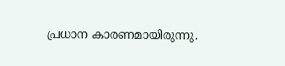പ്രധാന കാരണമായിരുന്നു.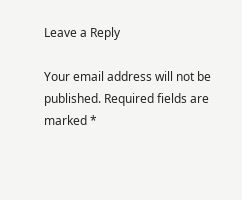Leave a Reply

Your email address will not be published. Required fields are marked *